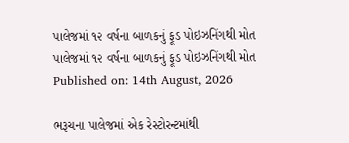પાલેજમાં ૧૨ વર્ષના બાળકનું ફૂડ પોઇઝનિંગથી મોત
પાલેજમાં ૧૨ વર્ષના બાળકનું ફૂડ પોઇઝનિંગથી મોત
Published on: 14th August, 2026

ભરૂચના પાલેજમાં એક રેસ્ટોરન્ટમાંથી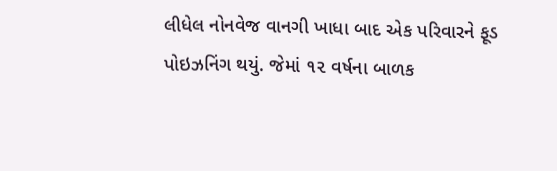લીધેલ નોનવેજ વાનગી ખાધા બાદ એક પરિવારને ફૂડ પોઇઝનિંગ થયું. જેમાં ૧૨ વર્ષના બાળક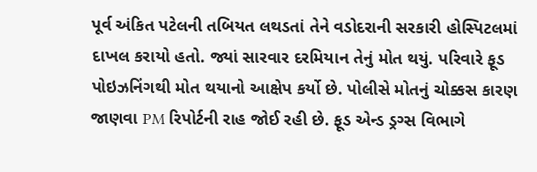પૂર્વ અંકિત પટેલની તબિયત લથડતાં તેને વડોદરાની સરકારી હોસ્પિટલમાં દાખલ કરાયો હતો. જ્યાં સારવાર દરમિયાન તેનું મોત થયું. પરિવારે ફૂડ પોઇઝનિંગથી મોત થયાનો આક્ષેપ કર્યો છે. પોલીસે મોતનું ચોક્કસ કારણ જાણવા PM રિપોર્ટની રાહ જોઈ રહી છે. ફૂડ એન્ડ ડ્રગ્સ વિભાગે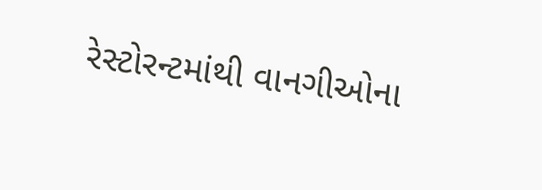રેસ્ટોરન્ટમાંથી વાનગીઓના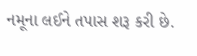નમૂના લઈને તપાસ શરૂ કરી છે.